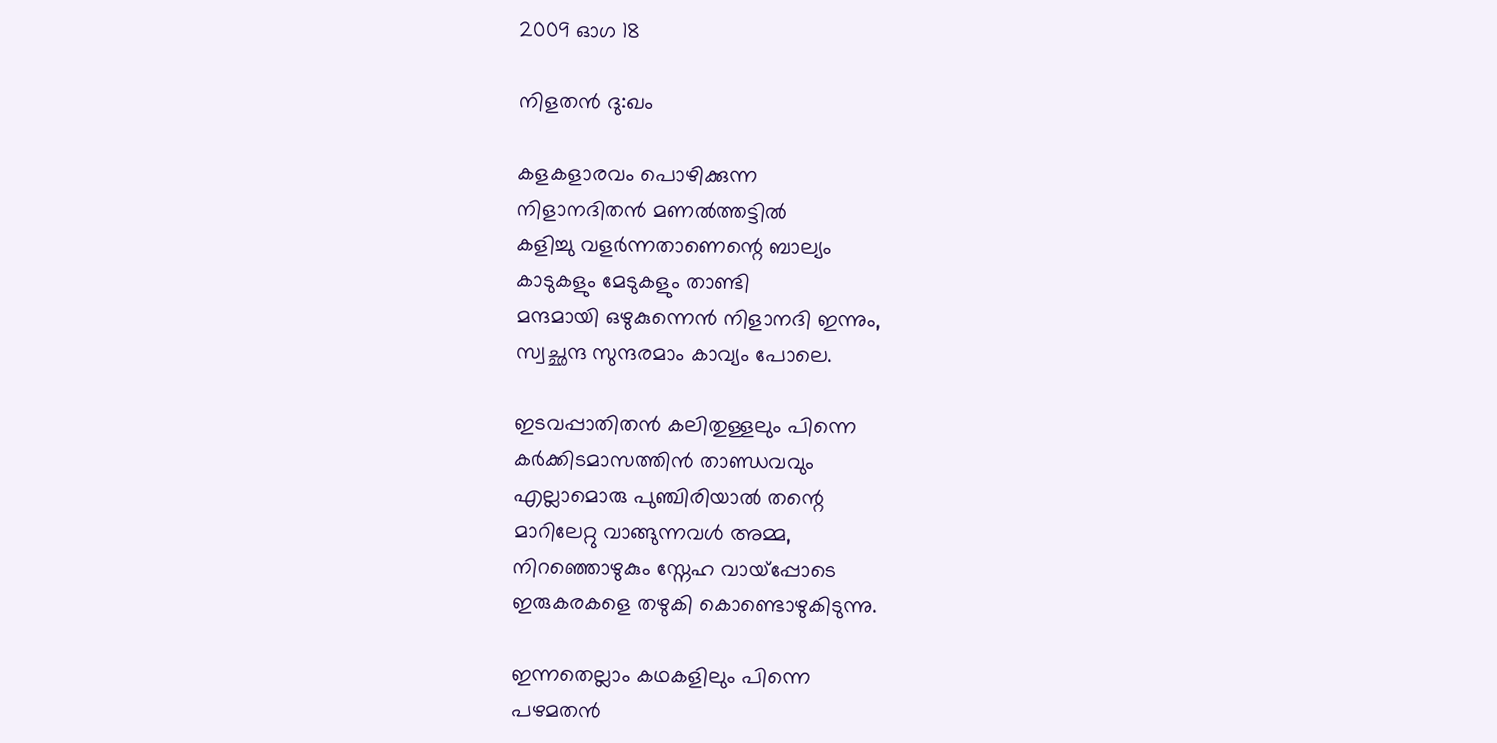2009 ഓഗ 18

നിളതന്‍ ദു:ഖം

കളകളാരവം പൊഴിക്കുന്ന
നിളാനദിതന്‍ മണല്‍ത്തട്ടില്‍
കളിച്ചു വളര്‍ന്നതാണെന്റെ ബാല്യം
കാടുകളും മേടുകളും താണ്ടി
മന്ദമായി ഒഴുകുന്നെന്‍ നിളാനദി ഇന്നും,
സ്വച്ഛന്ദ സുന്ദരമാം കാവ്യം പോലെ.

ഇടവപ്പാതിതന്‍ കലിതുള്ളലും പിന്നെ
കര്‍ക്കിടമാസത്തിന്‍ താണ്ഡവവും
എല്ലാമൊരു പുഞ്ചിരിയാല്‍ തന്റെ
മാറിലേറ്റു വാങ്ങുന്നവള്‍ അമ്മ,
നിറഞ്ഞൊഴുകും സ്നേഹ വായ്പ്പോടെ
ഇരുകരകളെ തഴുകി കൊണ്ടൊഴുകിടുന്നു.

ഇന്നതെല്ലാം കഥകളിലും പിന്നെ
പഴമതന്‍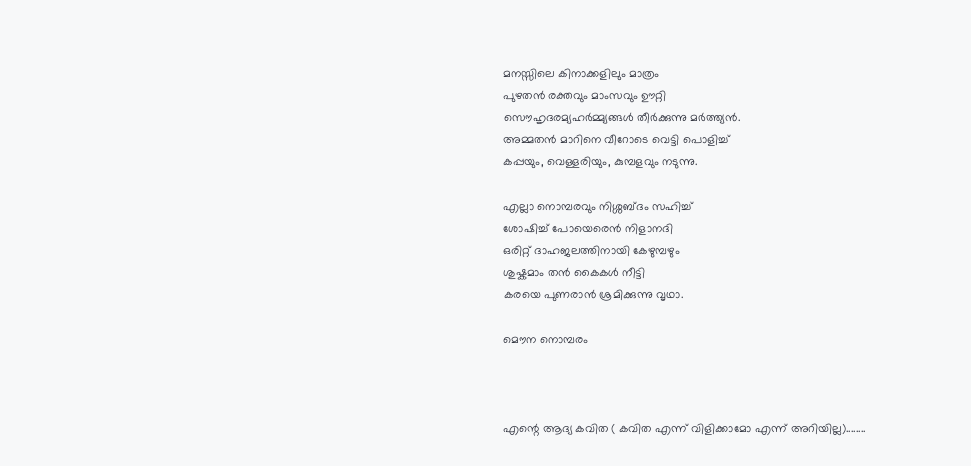മനസ്സിലെ കിനാക്കളിലും മാത്രം
പുഴതന്‍ രക്തവും മാംസവും ഊറ്റി
സൌഹൃദരമ്യഹര്‍മ്മ്യങ്ങള്‍ തീര്‍ക്കുന്നു മര്‍ത്ത്യന്‍.
അമ്മതന്‍ മാറിനെ വീറോടെ വെട്ടി പൊളിച്ച്
കപ്പയും, വെള്ളരിയും, കുമ്പളവും നടുന്നു.

എല്ലാ നൊമ്പരവും നിശ്ശബ്ദം സഹിച്ച്
ശോഷിച്ച് പോയെരെന്‍ നിളാനദി
ഒരിറ്റ് ദാഹജലത്തിനായി കേഴുമ്പഴും
ശുഷ്കമാം തന്‍ കൈകള്‍ നീട്ടി
കരയെ പുണരാന്‍ ശ്രമിക്കുന്നു വൃഥാ.

മൌന നൊമ്പരം



എന്റെ ആദ്യ കവിത ( കവിത എന്ന് വിളിക്കാമോ എന്ന് അറിയില്ല)........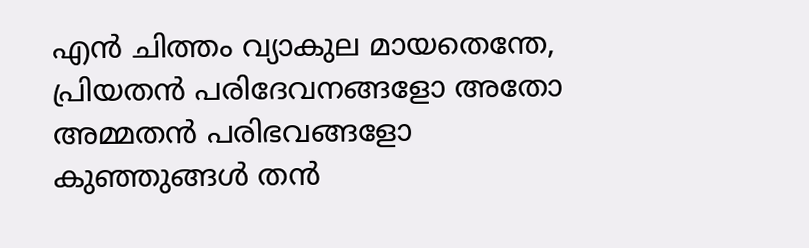എന്‍ ചിത്തം വ്യാകുല മായതെന്തേ,
പ്രിയതന്‍ പരിദേവനങ്ങളോ അതോ
അമ്മതന്‍ പരിഭവങ്ങളോ
കുഞ്ഞുങ്ങള്‍ തന്‍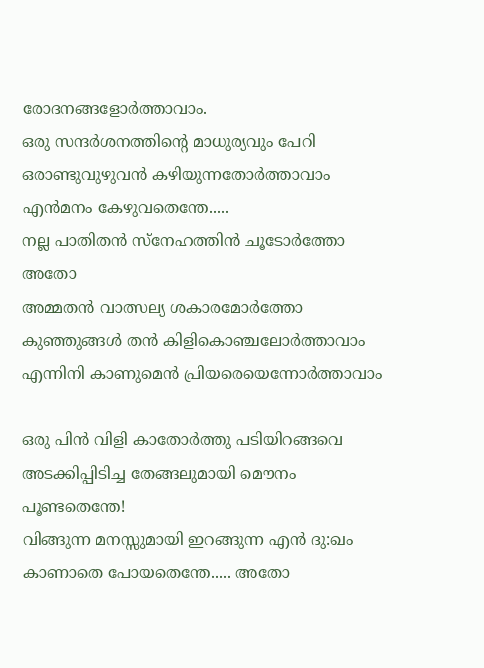രോദനങ്ങളോര്‍ത്താവാം.
ഒരു സന്ദര്‍ശനത്തിന്റെ മാധുര്യവും പേറി
ഒരാണ്ടുവുഴുവന്‍ കഴിയുന്നതോര്‍ത്താവാം
എന്‍മനം കേഴുവതെന്തേ.....
നല്ല പാതിതന്‍ സ്നേഹത്തിന്‍ ചൂടോര്‍ത്തോ അതോ
അമ്മതന്‍ വാത്സല്യ ശകാരമോര്‍ത്തോ
കുഞ്ഞുങ്ങള്‍ തന്‍ കിളികൊഞ്ചലോര്‍ത്താവാം
എന്നിനി കാണുമെന്‍ പ്രിയരെയെന്നോര്‍ത്താവാം

ഒരു പിന്‍ വിളി കാതോര്‍ത്തു പടിയിറങ്ങവെ
അടക്കിപ്പിടിച്ച തേങ്ങലുമായി മൌനം പൂണ്ടതെന്തേ!
വിങ്ങുന്ന മനസ്സുമായി ഇറങ്ങുന്ന എന്‍ ദു:ഖം
കാണാതെ പോയതെന്തേ..... അതോ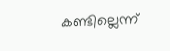കണ്ടില്ലെന്ന്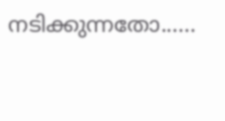നടിക്കുന്നതോ......